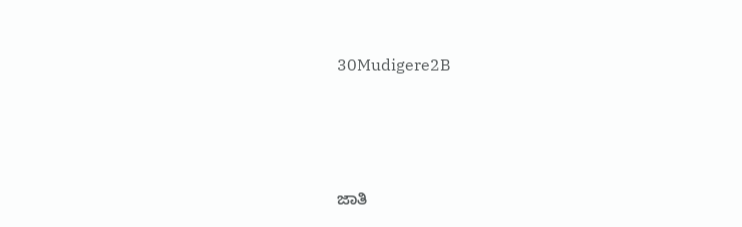30Mudigere2B





ಜಾತಿ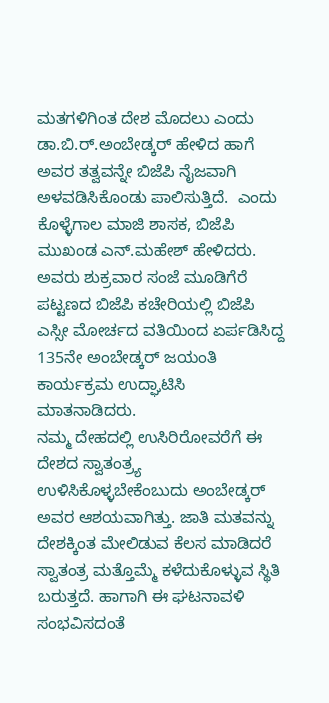ಮತಗಳಿಗಿಂತ ದೇಶ ಮೊದಲು ಎಂದು ಡಾ.ಬಿ.ರ್.ಅಂಬೇಡ್ಕರ್ ಹೇಳಿದ ಹಾಗೆ ಅವರ ತತ್ವವನ್ನೇ ಬಿಜೆಪಿ ನೈಜವಾಗಿ ಅಳವಡಿಸಿಕೊಂಡು ಪಾಲಿಸುತ್ತಿದೆ.  ಎಂದು ಕೊಳ್ಳೆಗಾಲ ಮಾಜಿ ಶಾಸಕ, ಬಿಜೆಪಿ ಮುಖಂಡ ಎನ್.ಮಹೇಶ್ ಹೇಳಿದರು.
ಅವರು ಶುಕ್ರವಾರ ಸಂಜೆ ಮೂಡಿಗೆರೆ ಪಟ್ಟಣದ ಬಿಜೆಪಿ ಕಚೇರಿಯಲ್ಲಿ ಬಿಜೆಪಿ ಎಸ್ಸೀ ಮೋರ್ಚದ ವತಿಯಿಂದ ಏರ್ಪಡಿಸಿದ್ದ 135ನೇ ಅಂಬೇಡ್ಕರ್ ಜಯಂತಿ ಕಾರ್ಯಕ್ರಮ ಉದ್ಘಾಟಿಸಿ ಮಾತನಾಡಿದರು.
ನಮ್ಮ ದೇಹದಲ್ಲಿ ಉಸಿರಿರೋವರೆಗೆ ಈ ದೇಶದ ಸ್ವಾತಂತ್ರ್ಯ ಉಳಿಸಿಕೊಳ್ಳಬೇಕೆಂಬುದು ಅಂಬೇಡ್ಕರ್ ಅವರ ಆಶಯವಾಗಿತ್ತು. ಜಾತಿ ಮತವನ್ನು ದೇಶಕ್ಕಿಂತ ಮೇಲಿಡುವ ಕೆಲಸ ಮಾಡಿದರೆ ಸ್ವಾತಂತ್ರ ಮತ್ತೊಮ್ಮೆ ಕಳೆದುಕೊಳ್ಳುವ ಸ್ಥಿತಿ ಬರುತ್ತದೆ. ಹಾಗಾಗಿ ಈ ಘಟನಾವಳಿ ಸಂಭವಿಸದಂತೆ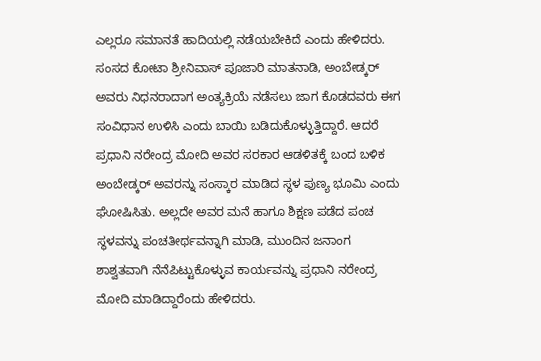ಎಲ್ಲರೂ ಸಮಾನತೆ ಹಾದಿಯಲ್ಲಿ ನಡೆಯಬೇಕಿದೆ ಎಂದು ಹೇಳಿದರು.
ಸಂಸದ ಕೋಟಾ ಶ್ರೀನಿವಾಸ್ ಪೂಜಾರಿ ಮಾತನಾಡಿ, ಅಂಬೇಡ್ಕರ್ ಅವರು ನಿಧನರಾದಾಗ ಅಂತ್ಯಕ್ರಿಯೆ ನಡೆಸಲು ಜಾಗ ಕೊಡದವರು ಈಗ ಸಂವಿಧಾನ ಉಳಿಸಿ ಎಂದು ಬಾಯಿ ಬಡಿದುಕೊಳ್ಳುತ್ತಿದ್ದಾರೆ. ಆದರೆ ಪ್ರಧಾನಿ ನರೇಂದ್ರ ಮೋದಿ ಅವರ ಸರಕಾರ ಆಡಳಿತಕ್ಕೆ ಬಂದ ಬಳಿಕ ಅಂಬೇಡ್ಕರ್ ಅವರನ್ನು ಸಂಸ್ಕಾರ ಮಾಡಿದ ಸ್ಥಳ ಪುಣ್ಯ ಭೂಮಿ ಎಂದು ಘೋಷಿಸಿತು. ಅಲ್ಲದೇ ಅವರ ಮನೆ ಹಾಗೂ ಶಿಕ್ಷಣ ಪಡೆದ ಪಂಚ ಸ್ಥಳವನ್ನು ಪಂಚತೀರ್ಥವನ್ನಾಗಿ ಮಾಡಿ, ಮುಂದಿನ ಜನಾಂಗ ಶಾಶ್ವತವಾಗಿ ನೆನೆಪಿಟ್ಟುಕೊಳ್ಳುವ ಕಾರ್ಯವನ್ನು ಪ್ರಧಾನಿ ನರೇಂದ್ರ ಮೋದಿ ಮಾಡಿದ್ದಾರೆಂದು ಹೇಳಿದರು.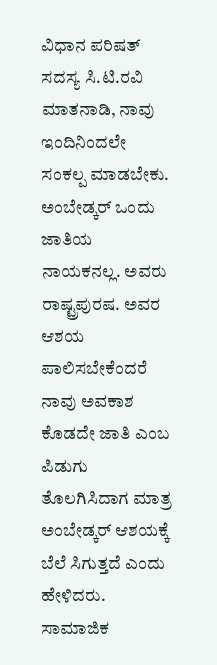ವಿಧಾನ ಪರಿಷತ್ ಸದಸ್ಯ ಸಿ.ಟಿ.ರವಿ ಮಾತನಾಡಿ, ನಾವು ಇಂದಿನಿಂದಲೇ ಸಂಕಲ್ಪ ಮಾಡಬೇಕು. ಅಂಬೇಡ್ಕರ್ ಒಂದು ಜಾತಿಯ ನಾಯಕನಲ್ಲ. ಅವರು ರಾಷ್ಟ್ರಪುರಷ. ಅವರ ಆಶಯ ಪಾಲಿಸಬೇಕೆಂದರೆ ನಾವು ಅವಕಾಶ ಕೊಡದೇ ಜಾತಿ ಎಂಬ ಪಿಡುಗು ತೊಲಗಿಸಿದಾಗ ಮಾತ್ರ ಅಂಬೇಡ್ಕರ್ ಆಶಯಕ್ಕೆ ಬೆಲೆ ಸಿಗುತ್ತದೆ ಎಂದು ಹೇಳಿದರು.
ಸಾಮಾಜಿಕ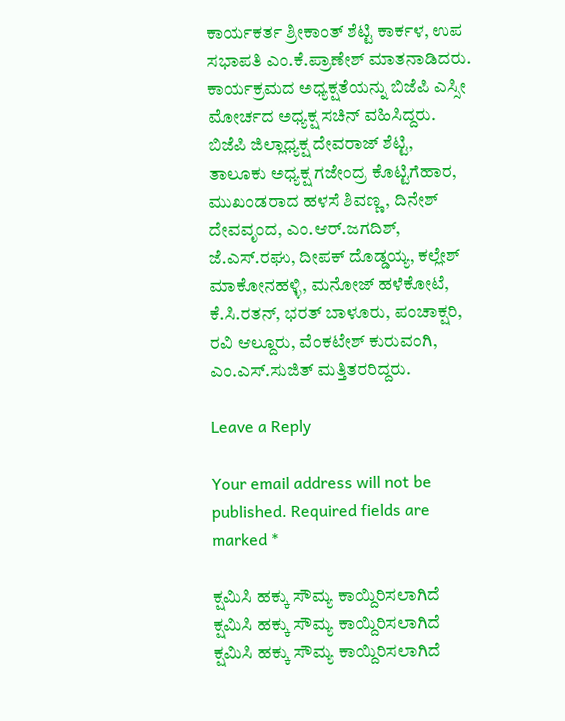ಕಾರ್ಯಕರ್ತ ಶ್ರೀಕಾಂತ್ ಶೆಟ್ಟಿ ಕಾರ್ಕಳ, ಉಪ ಸಭಾಪತಿ ಎಂ.ಕೆ.ಪ್ರಾಣೇಶ್ ಮಾತನಾಡಿದರು. ಕಾರ್ಯಕ್ರಮದ ಅಧ್ಯಕ್ಷತೆಯನ್ನು ಬಿಜೆಪಿ ಎಸ್ಸೀ ಮೋರ್ಚದ ಅಧ್ಯಕ್ಷ ಸಚಿನ್ ವಹಿಸಿದ್ದರು.
ಬಿಜೆಪಿ ಜಿಲ್ಲಾಧ್ಯಕ್ಷ ದೇವರಾಜ್‍ ಶೆಟ್ಟಿ, ತಾಲೂಕು ಅಧ್ಯಕ್ಷ ಗಜೇಂದ್ರ ಕೊಟ್ಟಿಗೆಹಾರ, ಮುಖಂಡರಾದ ಹಳಸೆ ಶಿವಣ್ಣ, ದಿನೇಶ್ ದೇವವೃಂದ, ಎಂ.ಆರ್.ಜಗದಿಶ್,  ಜೆ.ಎಸ್.ರಘು, ದೀಪಕ್ ದೊಡ್ಡಯ್ಯ, ಕಲ್ಲೇಶ್ ಮಾಕೋನಹಳ್ಳಿ, ಮನೋಜ್ ಹಳೆಕೋಟೆ, ಕೆ.ಸಿ.ರತನ್, ಭರತ್ ಬಾಳೂರು, ಪಂಚಾಕ್ಷರಿ, ರವಿ ಆಲ್ದೂರು, ವೆಂಕಟೇಶ್ ಕುರುವಂಗಿ, ಎಂ.ಎಸ್.ಸುಜಿತ್ ಮತ್ತಿತರರಿದ್ದರು.

Leave a Reply

Your email address will not be published. Required fields are marked *

ಕ್ಷಮಿಸಿ ಹಕ್ಕು ಸೌಮ್ಯ ಕಾಯ್ದಿರಿಸಲಾಗಿದೆ
ಕ್ಷಮಿಸಿ ಹಕ್ಕು ಸೌಮ್ಯ ಕಾಯ್ದಿರಿಸಲಾಗಿದೆ
ಕ್ಷಮಿಸಿ ಹಕ್ಕು ಸೌಮ್ಯ ಕಾಯ್ದಿರಿಸಲಾಗಿದೆ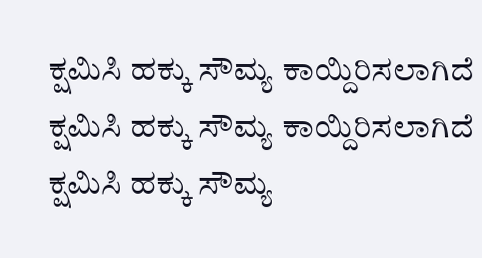ಕ್ಷಮಿಸಿ ಹಕ್ಕು ಸೌಮ್ಯ ಕಾಯ್ದಿರಿಸಲಾಗಿದೆ
ಕ್ಷಮಿಸಿ ಹಕ್ಕು ಸೌಮ್ಯ ಕಾಯ್ದಿರಿಸಲಾಗಿದೆ
ಕ್ಷಮಿಸಿ ಹಕ್ಕು ಸೌಮ್ಯ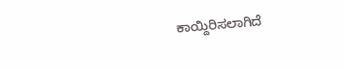ಕಾಯ್ದಿರಿಸಲಾಗಿದೆ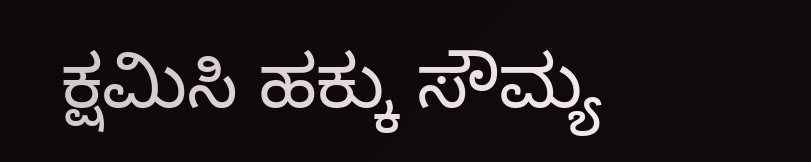ಕ್ಷಮಿಸಿ ಹಕ್ಕು ಸೌಮ್ಯ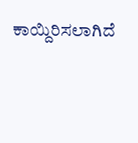ಕಾಯ್ದಿರಿಸಲಾಗಿದೆ